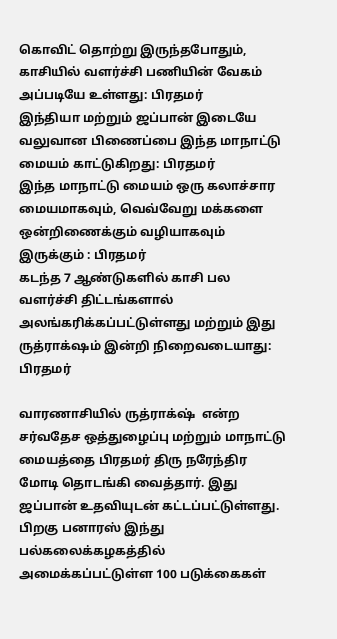கொவிட் தொற்று இருந்தபோதும், காசியில் வளர்ச்சி பணியின் வேகம் அப்படியே உள்ளது: பிரதமர்
இந்தியா மற்றும் ஜப்பான் இடையே வலுவான பிணைப்பை இந்த மாநாட்டு மையம் காட்டுகிறது: பிரதமர்
இந்த மாநாட்டு மையம் ஒரு கலாச்சார மையமாகவும், வெவ்வேறு மக்களை ஒன்றிணைக்கும் வழியாகவும் இருக்கும் : பிரதமர்
கடந்த 7 ஆண்டுகளில் காசி பல வளர்ச்சி திட்டங்களால் அலங்கரிக்கப்பட்டுள்ளது மற்றும் இது ருத்ராக்‌ஷம் இன்றி நிறைவடையாது: பிரதமர்

வாரணாசியில் ருத்ராக்‌ஷ்  என்ற சர்வதேச ஒத்துழைப்பு மற்றும் மாநாட்டு மையத்தை பிரதமர் திரு நரேந்திர மோடி தொடங்கி வைத்தார். இது ஜப்பான் உதவியுடன் கட்டப்பட்டுள்ளது.  பிறகு பனாரஸ் இந்து பல்கலைக்கழகத்தில் அமைக்கப்பட்டுள்ள 100 படுக்கைகள்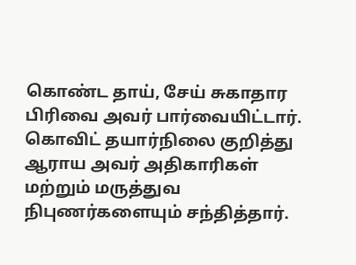கொண்ட தாய், சேய் சுகாதார பிரிவை அவர் பார்வையிட்டார். கொவிட் தயார்நிலை குறித்து ஆராய அவர் அதிகாரிகள் மற்றும் மருத்துவ நிபுணர்களையும் சந்தித்தார்.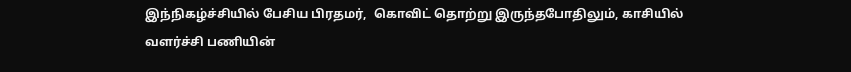இந்நிகழ்ச்சியில் பேசிய பிரதமர்,  கொவிட் தொற்று இருந்தபோதிலும், காசியில் வளர்ச்சி பணியின்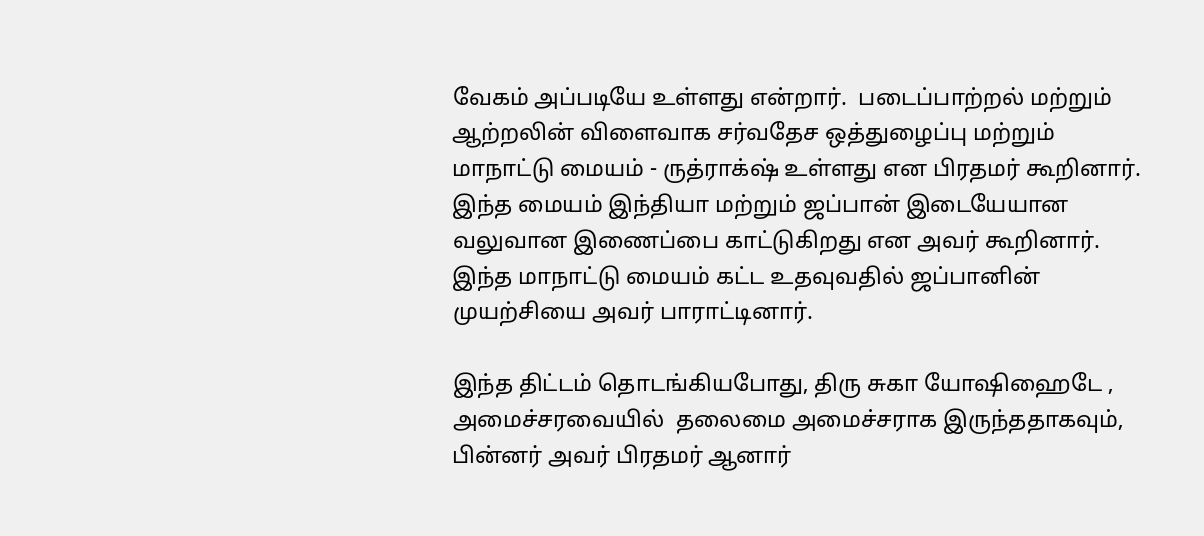வேகம் அப்படியே உள்ளது என்றார்.  படைப்பாற்றல் மற்றும் ஆற்றலின் விளைவாக சர்வதேச ஒத்துழைப்பு மற்றும் மாநாட்டு மையம் - ருத்ராக்‌ஷ் உள்ளது என பிரதமர் கூறினார்.  இந்த மையம் இந்தியா மற்றும் ஜப்பான் இடையேயான வலுவான இணைப்பை காட்டுகிறது என அவர் கூறினார்.  இந்த மாநாட்டு மையம் கட்ட உதவுவதில் ஜப்பானின் முயற்சியை அவர் பாராட்டினார்.

இந்த திட்டம் தொடங்கியபோது, திரு சுகா யோஷிஹைடே , அமைச்சரவையில்  தலைமை அமைச்சராக இருந்ததாகவும், பின்னர் அவர் பிரதமர் ஆனார்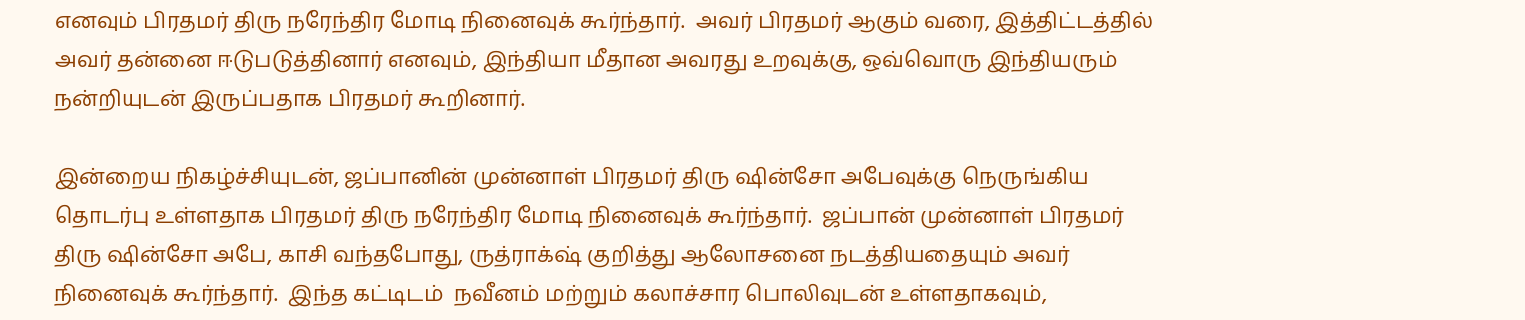எனவும் பிரதமர் திரு நரேந்திர மோடி நினைவுக் கூர்ந்தார்.  அவர் பிரதமர் ஆகும் வரை, இத்திட்டத்தில் அவர் தன்னை ஈடுபடுத்தினார் எனவும், இந்தியா மீதான அவரது உறவுக்கு, ஒவ்வொரு இந்தியரும் நன்றியுடன் இருப்பதாக பிரதமர் கூறினார்.

இன்றைய நிகழ்ச்சியுடன், ஜப்பானின் முன்னாள் பிரதமர் திரு ஷின்சோ அபேவுக்கு நெருங்கிய தொடர்பு உள்ளதாக பிரதமர் திரு நரேந்திர மோடி நினைவுக் கூர்ந்தார்.  ஜப்பான் முன்னாள் பிரதமர் திரு ஷின்சோ அபே, காசி வந்தபோது, ருத்ராக்‌ஷ் குறித்து ஆலோசனை நடத்தியதையும் அவர் நினைவுக் கூர்ந்தார்.  இந்த கட்டிடம்  நவீனம் மற்றும் கலாச்சார பொலிவுடன் உள்ளதாகவும்,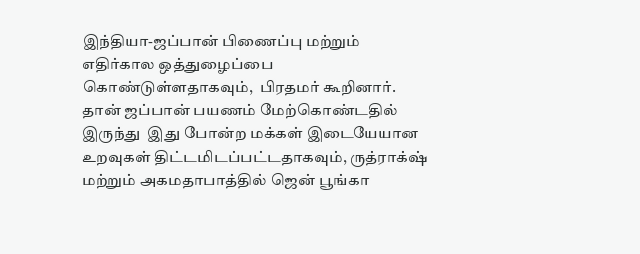இந்தியா-ஜப்பான் பிணைப்பு மற்றும் எதிர்கால ஒத்துழைப்பை கொண்டுள்ளதாகவும்,  பிரதமர் கூறினார்.  தான் ஜப்பான் பயணம் மேற்கொண்டதில் இருந்து  இது போன்ற மக்கள் இடையேயான உறவுகள் திட்டமிடப்பட்டதாகவும், ருத்ராக்‌ஷ் மற்றும் அகமதாபாத்தில் ஜென் பூங்கா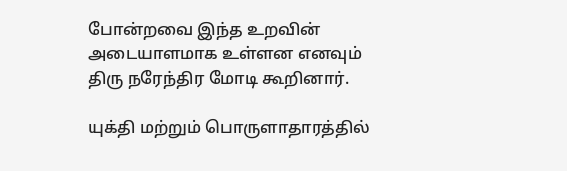போன்றவை இந்த உறவின் அடையாளமாக உள்ளன எனவும் திரு நரேந்திர மோடி கூறினார்.

யுக்தி மற்றும் பொருளாதாரத்தில்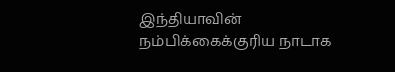இந்தியாவின் நம்பிக்கைக்குரிய நாடாக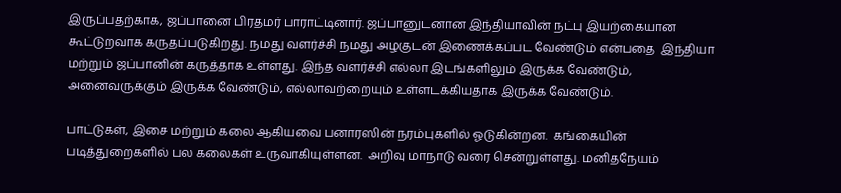இருப்பதற்காக, ஜப்பானை பிரதமர் பாராட்டினார். ஜப்பானுடனான இந்தியாவின் நட்பு இயற்கையான கூட்டுறவாக கருதப்படுகிறது. நமது வளர்ச்சி நமது அழகுடன் இணைக்கப்பட வேண்டும் என்பதை  இந்தியா மற்றும் ஜப்பானின் கருத்தாக உள்ளது. இந்த வளர்ச்சி எல்லா இடங்களிலும் இருக்க வேண்டும், அனைவருக்கும் இருக்க வேண்டும், எல்லாவற்றையும் உள்ளடக்கியதாக இருக்க வேண்டும்.

பாட்டுகள், இசை மற்றும் கலை ஆகியவை பனாரஸின் நரம்புகளில் ஓடுகின்றன.  கங்கையின் படித்துறைகளில் பல கலைகள் உருவாகியுள்ளன.  அறிவு மாநாடு வரை சென்றுள்ளது. மனிதநேயம்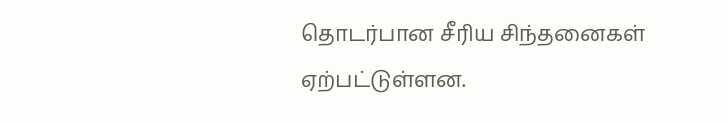தொடர்பான சீரிய சிந்தனைகள் ஏற்பட்டுள்ளன.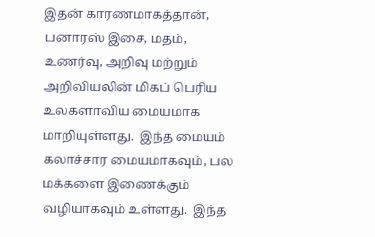இதன் காரணமாகத்தான், பனாரஸ் இசை, மதம், உணர்வு, அறிவு மற்றும் அறிவியலின் மிகப் பெரிய உலகளாவிய மையமாக மாறியுள்ளது.  இந்த மையம் கலாச்சார மையமாகவும், பல மக்களை இணைக்கும் வழியாகவும் உள்ளது.  இந்த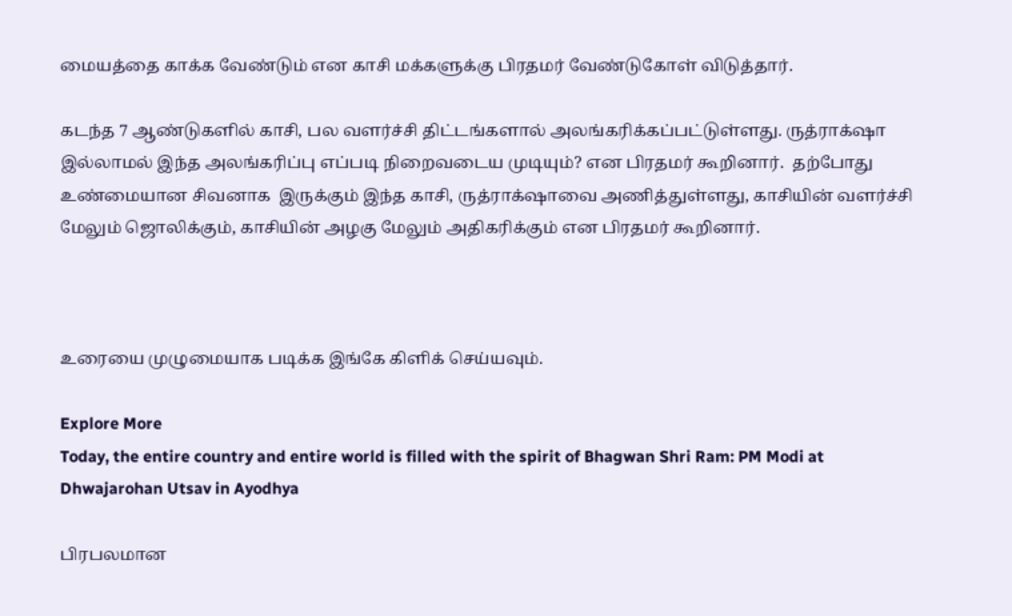மையத்தை காக்க வேண்டும் என காசி மக்களுக்கு பிரதமர் வேண்டுகோள் விடுத்தார்.

கடந்த 7 ஆண்டுகளில் காசி, பல வளர்ச்சி திட்டங்களால் அலங்கரிக்கப்பட்டுள்ளது. ருத்ராக்‌ஷா இல்லாமல் இந்த அலங்கரிப்பு எப்படி நிறைவடைய முடியும்? என பிரதமர் கூறினார்.  தற்போது உண்மையான சிவனாக  இருக்கும் இந்த காசி, ருத்ராக்‌ஷாவை அணித்துள்ளது, காசியின் வளர்ச்சி மேலும் ஜொலிக்கும், காசியின் அழகு மேலும் அதிகரிக்கும் என பிரதமர் கூறினார்.



உரையை முழுமையாக படிக்க இங்கே கிளிக் செய்யவும்.

Explore More
Today, the entire country and entire world is filled with the spirit of Bhagwan Shri Ram: PM Modi at Dhwajarohan Utsav in Ayodhya

பிரபலமான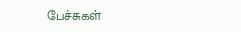பேச்சுகள்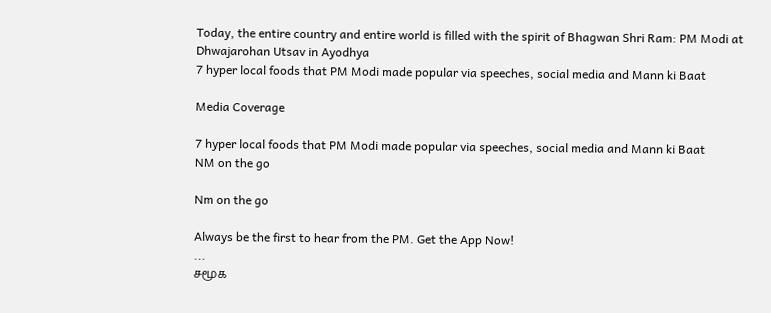Today, the entire country and entire world is filled with the spirit of Bhagwan Shri Ram: PM Modi at Dhwajarohan Utsav in Ayodhya
7 hyper local foods that PM Modi made popular via speeches, social media and Mann ki Baat

Media Coverage

7 hyper local foods that PM Modi made popular via speeches, social media and Mann ki Baat
NM on the go

Nm on the go

Always be the first to hear from the PM. Get the App Now!
...
சமூக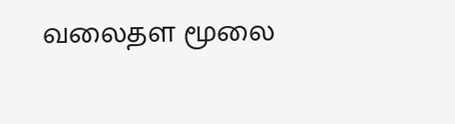வலைதள மூலை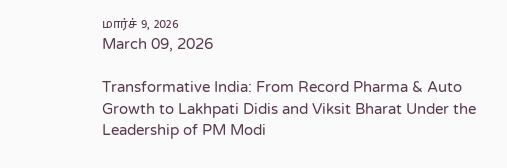மார்ச் 9, 2026
March 09, 2026

Transformative India: From Record Pharma & Auto Growth to Lakhpati Didis and Viksit Bharat Under the Leadership of PM Modi